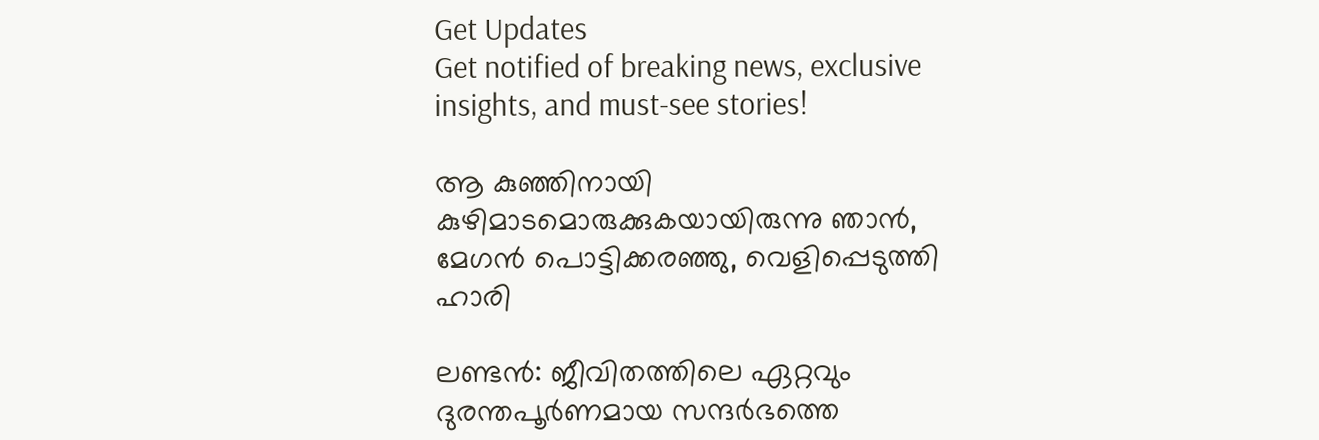Get Updates
Get notified of breaking news, exclusive insights, and must-see stories!

ആ കുഞ്ഞിനായി കുഴിമാടമൊരുക്കുകയായിരുന്നു ഞാന്‍, മേഗന്‍ പൊട്ടിക്കരഞ്ഞു, വെളിപ്പെടുത്തി ഹാരി

ലണ്ടന്‍: ജീവിതത്തിലെ ഏറ്റവും ദുരന്തപൂര്‍ണമായ സന്ദര്‍ഭത്തെ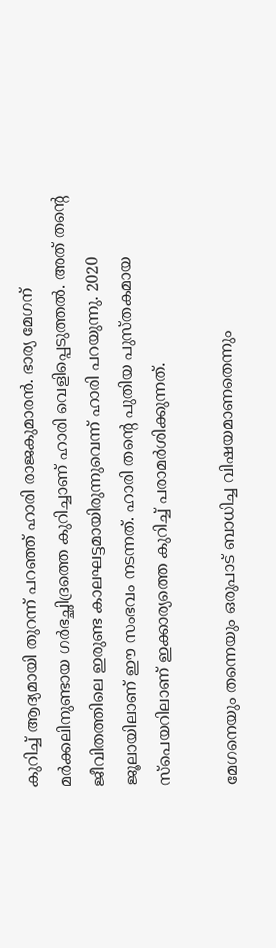കുറിച്ച് ആദ്യമായി തുറന്ന് പറഞ്ഞ് ഹാരി രാജകുമാരന്‍. ഭാര്യ മേഗന് മര്‍ക്കലിനുണ്ടായ ഗര്‍ഭച്ഛിദ്രത്തെ കുറിച്ചാണ് ഹാരി വെളിപ്പെടുത്തല്‍. അത് തന്റെ ജീവിതത്തിലെ ഇരുണ്ട കാലഘട്ടമായിരുന്നുവെന്ന് ഹാരി പറയുന്നു. 2020 ജൂലായിലാണ് ഈ സംഭവം നടന്നത്. ഹാരി തന്റെ പുതിയ പുസ്തകമായ സ്‌പെയറിലാണ് ഇക്കാര്യത്തെ കുറിച്ച് പരാമര്‍ശിക്കുന്നത്.

മേഗനെയും തന്നെയും ഒരുപാട് ബാധിച്ച വിഷയമാണതെന്നും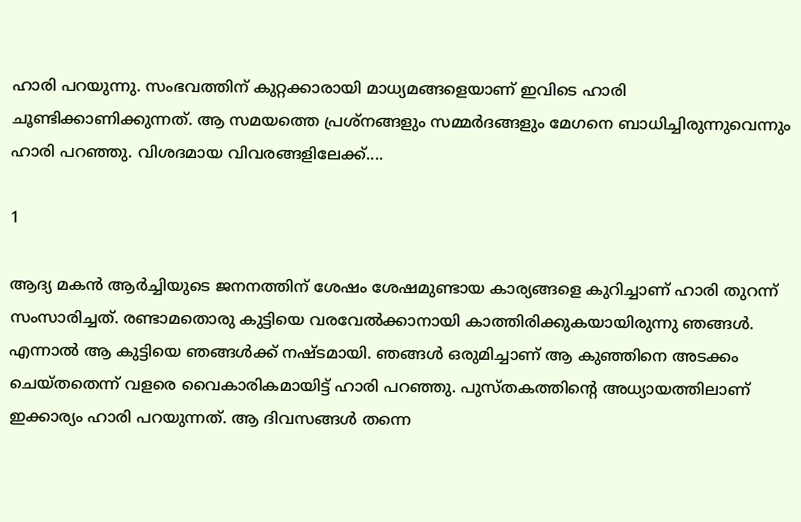ഹാരി പറയുന്നു. സംഭവത്തിന് കുറ്റക്കാരായി മാധ്യമങ്ങളെയാണ് ഇവിടെ ഹാരി ചൂണ്ടിക്കാണിക്കുന്നത്. ആ സമയത്തെ പ്രശ്‌നങ്ങളും സമ്മര്‍ദങ്ങളും മേഗനെ ബാധിച്ചിരുന്നുവെന്നും ഹാരി പറഞ്ഞു. വിശദമായ വിവരങ്ങളിലേക്ക്....

1

ആദ്യ മകന്‍ ആര്‍ച്ചിയുടെ ജനനത്തിന് ശേഷം ശേഷമുണ്ടായ കാര്യങ്ങളെ കുറിച്ചാണ് ഹാരി തുറന്ന് സംസാരിച്ചത്. രണ്ടാമതൊരു കുട്ടിയെ വരവേല്‍ക്കാനായി കാത്തിരിക്കുകയായിരുന്നു ഞങ്ങള്‍. എന്നാല്‍ ആ കുട്ടിയെ ഞങ്ങള്‍ക്ക് നഷ്ടമായി. ഞങ്ങള്‍ ഒരുമിച്ചാണ് ആ കുഞ്ഞിനെ അടക്കം ചെയ്തതെന്ന് വളരെ വൈകാരികമായിട്ട് ഹാരി പറഞ്ഞു. പുസ്തകത്തിന്റെ അധ്യായത്തിലാണ് ഇക്കാര്യം ഹാരി പറയുന്നത്. ആ ദിവസങ്ങള്‍ തന്നെ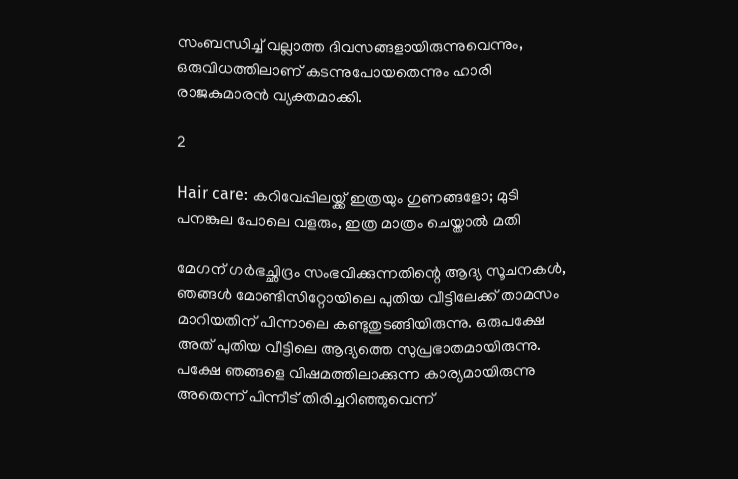സംബന്ധിച്ച് വല്ലാത്ത ദിവസങ്ങളായിരുന്നുവെന്നും, ഒരുവിധത്തിലാണ് കടന്നുപോയതെന്നും ഹാരി രാജകുമാരന്‍ വ്യക്തമാക്കി.

2

Hair care: കറിവേപ്പിലയ്ക്ക് ഇത്രയും ഗുണങ്ങളോ; മുടി പനങ്കുല പോലെ വളരും, ഇത്ര മാത്രം ചെയ്താല്‍ മതി

മേഗന് ഗര്‍ഭച്ഛിദ്രം സംഭവിക്കുന്നതിന്റെ ആദ്യ സൂചനകള്‍, ഞങ്ങള്‍ മോണ്ടിസിറ്റോയിലെ പുതിയ വീട്ടിലേക്ക് താമസം മാറിയതിന് പിന്നാലെ കണ്ടുതുടങ്ങിയിരുന്നു. ഒരുപക്ഷേ അത് പുതിയ വീട്ടിലെ ആദ്യത്തെ സുപ്രഭാതമായിരുന്നു. പക്ഷേ ഞങ്ങളെ വിഷമത്തിലാക്കുന്ന കാര്യമായിരുന്നു അതെന്ന് പിന്നീട് തിരിച്ചറിഞ്ഞുവെന്ന്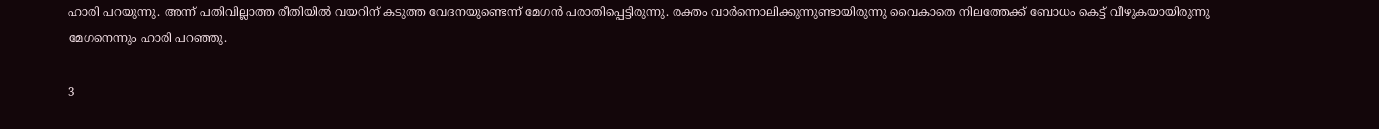ഹാരി പറയുന്നു. അന്ന് പതിവില്ലാത്ത രീതിയില്‍ വയറിന് കടുത്ത വേദനയുണ്ടെന്ന് മേഗന്‍ പരാതിപ്പെട്ടിരുന്നു. രക്തം വാര്‍ന്നൊലിക്കുന്നുണ്ടായിരുന്നു വൈകാതെ നിലത്തേക്ക് ബോധം കെട്ട് വീഴുകയായിരുന്നു മേഗനെന്നും ഹാരി പറഞ്ഞു.

3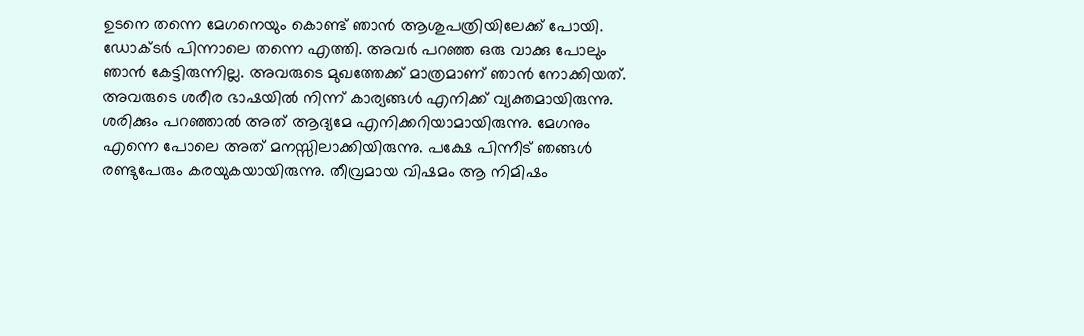ഉടനെ തന്നെ മേഗനെയും കൊണ്ട് ഞാന്‍ ആശുപത്രിയിലേക്ക് പോയി. ഡോക്ടര്‍ പിന്നാലെ തന്നെ എത്തി. അവര്‍ പറഞ്ഞ ഒരു വാക്കു പോലും ഞാന്‍ കേട്ടിരുന്നില്ല. അവരുടെ മുഖത്തേക്ക് മാത്രമാണ് ഞാന്‍ നോക്കിയത്. അവരുടെ ശരീര ഭാഷയില്‍ നിന്ന് കാര്യങ്ങള്‍ എനിക്ക് വ്യക്തമായിരുന്നു. ശരിക്കും പറഞ്ഞാല്‍ അത് ആദ്യമേ എനിക്കറിയാമായിരുന്നു. മേഗനും എന്നെ പോലെ അത് മനസ്സിലാക്കിയിരുന്നു. പക്ഷേ പിന്നീട് ഞങ്ങള്‍ രണ്ടുപേരും കരയുകയായിരുന്നു. തീവ്രമായ വിഷമം ആ നിമിഷം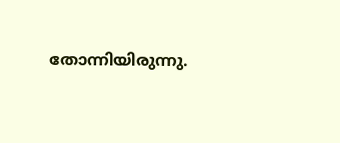തോന്നിയിരുന്നു.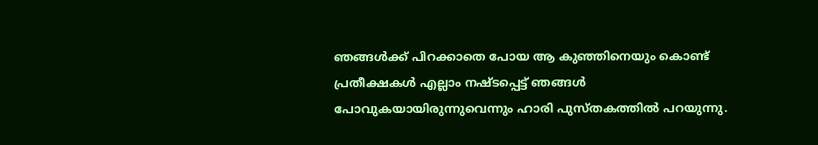ഞങ്ങള്‍ക്ക് പിറക്കാതെ പോയ ആ കുഞ്ഞിനെയും കൊണ്ട് പ്രതീക്ഷകള്‍ എല്ലാം നഷ്ടപ്പെട്ട് ഞങ്ങള്‍ പോവുകയായിരുന്നുവെന്നും ഹാരി പുസ്തകത്തില്‍ പറയുന്നു.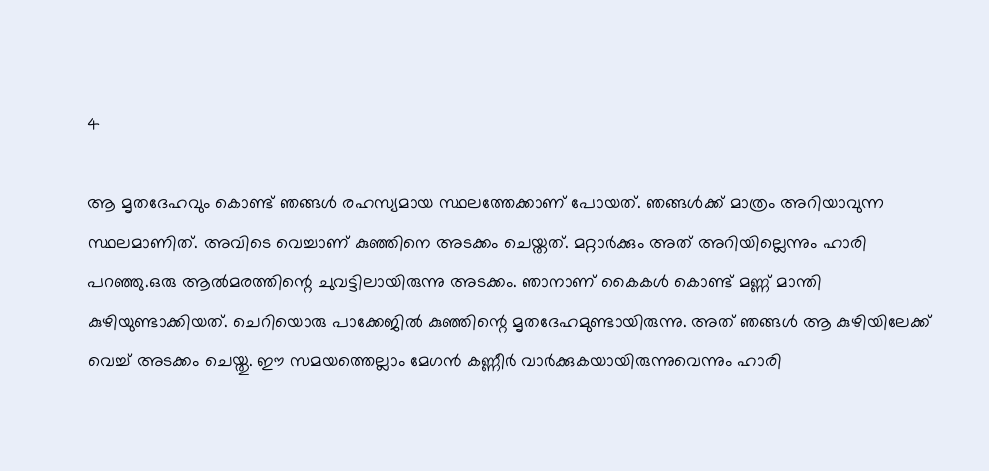4

ആ മൃതദേഹവും കൊണ്ട് ഞങ്ങള്‍ രഹസ്യമായ സ്ഥലത്തേക്കാണ് പോയത്. ഞങ്ങള്‍ക്ക് മാത്രം അറിയാവുന്ന സ്ഥലമാണിത്. അവിടെ വെച്ചാണ് കുഞ്ഞിനെ അടക്കം ചെയ്തത്. മറ്റാര്‍ക്കും അത് അറിയില്ലെന്നും ഹാരി പറഞ്ഞു.ഒരു ആല്‍മരത്തിന്റെ ചുവട്ടിലായിരുന്നു അടക്കം. ഞാനാണ് കൈകള്‍ കൊണ്ട് മണ്ണ് മാന്തി കുഴിയുണ്ടാക്കിയത്. ചെറിയൊരു പാക്കേജില്‍ കുഞ്ഞിന്റെ മൃതദേഹമുണ്ടായിരുന്നു. അത് ഞങ്ങള്‍ ആ കുഴിയിലേക്ക് വെച്ച് അടക്കം ചെയ്തു. ഈ സമയത്തെല്ലാം മേഗന്‍ കണ്ണീര്‍ വാര്‍ക്കുകയായിരുന്നുവെന്നും ഹാരി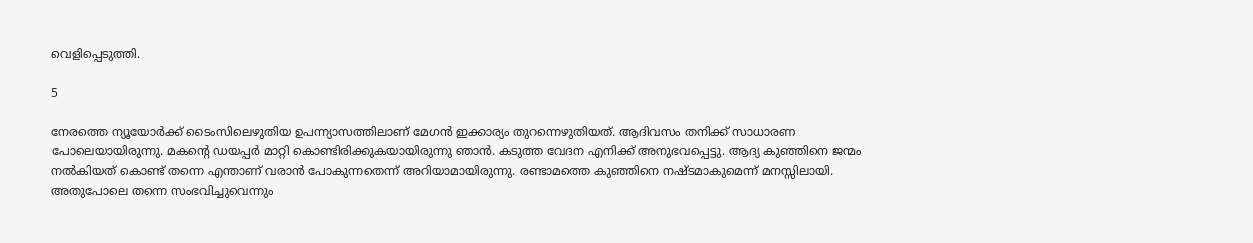വെളിപ്പെടുത്തി.

5

നേരത്തെ ന്യൂയോര്‍ക്ക് ടൈംസിലെഴുതിയ ഉപന്ന്യാസത്തിലാണ് മേഗന്‍ ഇക്കാര്യം തുറന്നെഴുതിയത്. ആദിവസം തനിക്ക് സാധാരണ പോലെയായിരുന്നു. മകന്റെ ഡയപ്പര്‍ മാറ്റി കൊണ്ടിരിക്കുകയായിരുന്നു ഞാന്‍. കടുത്ത വേദന എനിക്ക് അനുഭവപ്പെട്ടു. ആദ്യ കുഞ്ഞിനെ ജന്മം നല്‍കിയത് കൊണ്ട് തന്നെ എന്താണ് വരാന്‍ പോകുന്നതെന്ന് അറിയാമായിരുന്നു. രണ്ടാമത്തെ കുഞ്ഞിനെ നഷ്ടമാകുമെന്ന് മനസ്സിലായി. അതുപോലെ തന്നെ സംഭവിച്ചുവെന്നും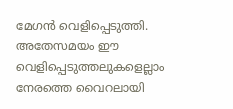മേഗന്‍ വെളിപ്പെടുത്തി. അതേസമയം ഈ വെളിപ്പെടുത്തലുകളെല്ലാം നേരത്തെ വൈറലായി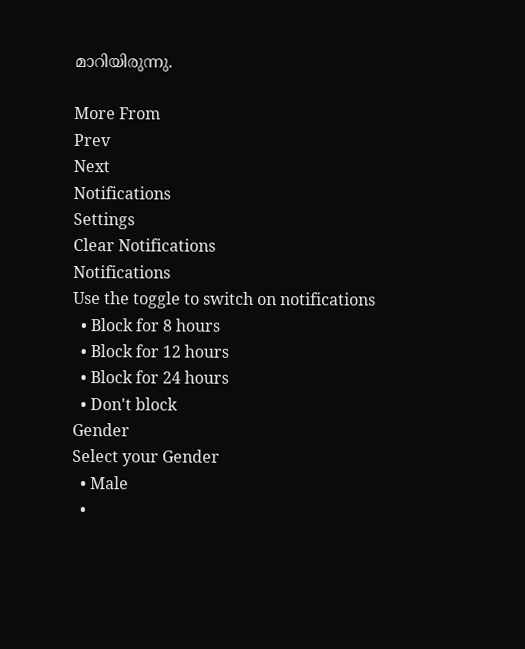മാറിയിരുന്നു.

More From
Prev
Next
Notifications
Settings
Clear Notifications
Notifications
Use the toggle to switch on notifications
  • Block for 8 hours
  • Block for 12 hours
  • Block for 24 hours
  • Don't block
Gender
Select your Gender
  • Male
  •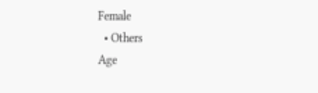Female
  • Others
Age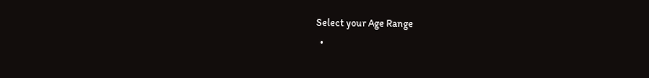Select your Age Range
  •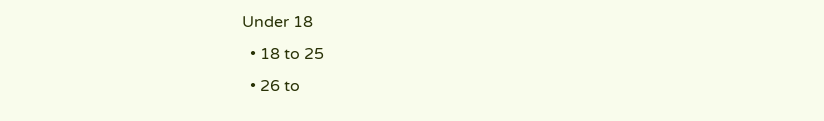Under 18
  • 18 to 25
  • 26 to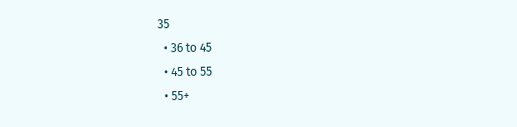35
  • 36 to 45
  • 45 to 55
  • 55+